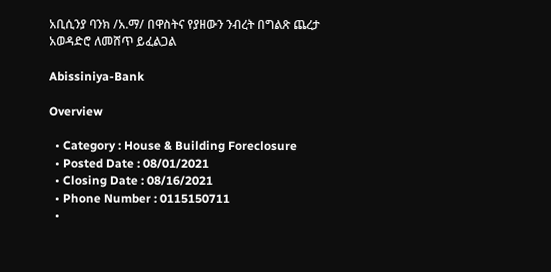አቢሲንያ ባንክ /አ.ማ/ በዋስትና የያዘውን ንብረት በግልጽ ጨረታ አወዳድሮ ለመሸጥ ይፈልጋል

Abissiniya-Bank

Overview

  • Category : House & Building Foreclosure
  • Posted Date : 08/01/2021
  • Closing Date : 08/16/2021
  • Phone Number : 0115150711
  •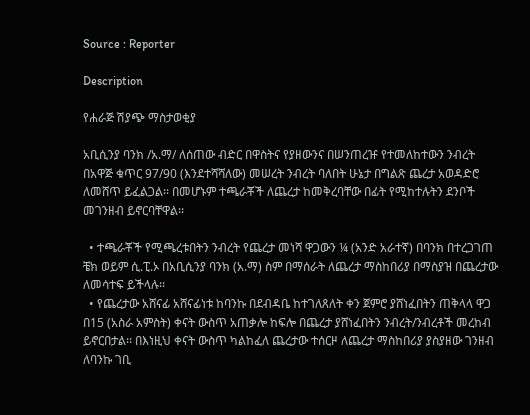Source : Reporter

Description

የሐራጅ ሽያጭ ማስታወቂያ

አቢሲንያ ባንክ /አ.ማ/ ለሰጠው ብድር በዋስትና የያዘውንና በሠንጠረዡ የተመለከተውን ንብረት በአዋጅ ቁጥር 97/90 (እንደተሻሻለው) መሠረት ንብረት ባለበት ሁኔታ በግልጽ ጨረታ አወዳድሮ ለመሸጥ ይፈልጋል፡፡ በመሆኑም ተጫራቾች ለጨረታ ከመቅረባቸው በፊት የሚከተሉትን ደንቦች መገንዘብ ይኖርባቸዋል፡፡

  • ተጫራቾች የሚጫረቱበትን ንብረት የጨረታ መነሻ ዋጋውን ¼ (አንድ አራተኛ) በባንክ በተረጋገጠ ቼክ ወይም ሲ.ፒ.ኦ በአቢሲንያ ባንክ (አ.ማ) ስም በማሰራት ለጨረታ ማስከበሪያ በማስያዝ በጨረታው ለመሳተፍ ይችላሉ፡፡
  • የጨረታው አሸናፊ አሸናፊነቱ ከባንኩ በደብዳቤ ከተገለጸለት ቀን ጀምሮ ያሸነፈበትን ጠቅላላ ዋጋ በ15 (አስራ አምስት) ቀናት ውስጥ አጠቃሎ ከፍሎ በጨረታ ያሸነፈበትን ንብረት/ንብረቶች መረከብ ይኖርበታል፡፡ በእነዚህ ቀናት ውስጥ ካልከፈለ ጨረታው ተሰርዞ ለጨረታ ማስከበሪያ ያስያዘው ገንዘብ ለባንኩ ገቢ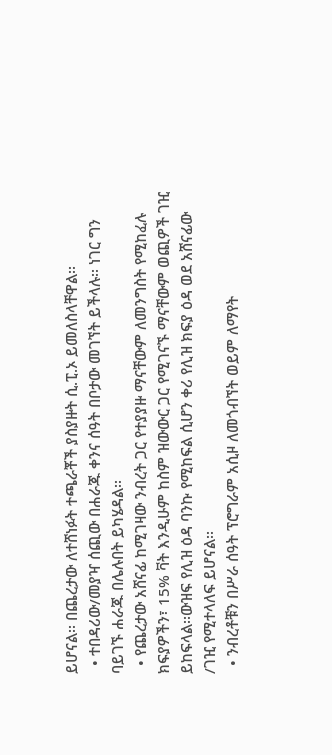ይሆናል፡፡ በጨረታው ለተሸነፉት ተጫራቾች ያስያዙት ሲ.ፒ.ኦ ይመለስላቸዋል፡፡
  • ተበዳሪው/መያዣ ሰጪው በሐራጁ ቀንና ሰዓት በቦታው መገኘት ይችላሉ፡፡ ነገር ግን ባይገኙ ሐራጁ በሌሉበት ይካሄዳል፡፡
  • የጨረታው አሸናፊ ከሚገዛው ንብረት ጋር የተያያዙ ማናቸውም ለመንግስት የሚከፈሉ ክፍያዎችን፣ 15% ቫት እንዲሁም ከስም ዝውውር ጋር የሚገናኙ ማናቸውም ወጪዎች ገዢ ይከፍላል፡፡ውዝፍ የሊዝ ዕዳ ባንኩ የሚከፍል ሲሆን ቀሪ የሊዝ ክፍያ ዕዳ ወደ አሸናፊው /ገዢ የሚተላለፍ ይሆናል፡፡
  • ንብረቶቹን በሥራ ሰዓት ፕሮግራም አሲዞ ለመጎብኘት ወይም ለማየት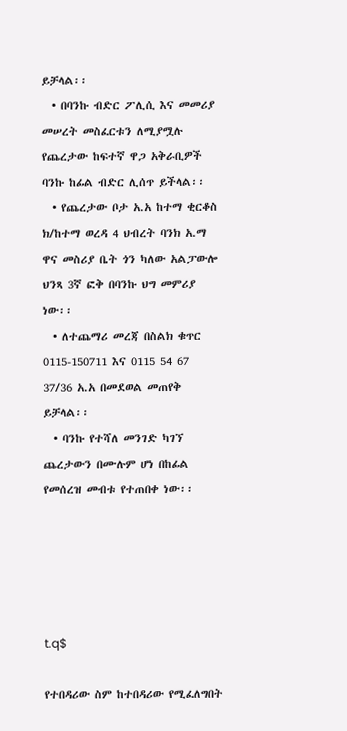ይቻላል፡፡
  • በባንኩ ብድር ፖሊሲ እና መመሪያ መሠረት መስፈርቱን ለሚያሟሉ የጨረታው ከፍተኛ ዋጋ አቅራቢዎች ባንኩ ከፊል ብድር ሊሰጥ ይችላል፡፡
  • የጨረታው ቦታ አ.አ ከተማ ቂርቆስ ክ/ከተማ ወረዳ 4 ህብረት ባንክ አ.ማ ዋና መስሪያ ቤት ጎን ካለው አልፓውሎ ህንጻ 3ኛ ፎቅ በባንኩ ህግ መምሪያ ነው፡፡
  • ለተጨማሪ መረጃ በስልክ ቁጥር 0115-150711 እና 0115 54 67 37/36 አ.አ በመደወል መጠየቅ ይቻላል፡፡
  • ባንኩ የተሻለ መንገድ ካገኘ ጨረታውን በሙሉም ሆነ በከፊል የመሰረዝ መብቱ የተጠበቀ ነው፡፡





t.q$

የተበዳሪው ስም ከተበዳሪው የሚፈለግበት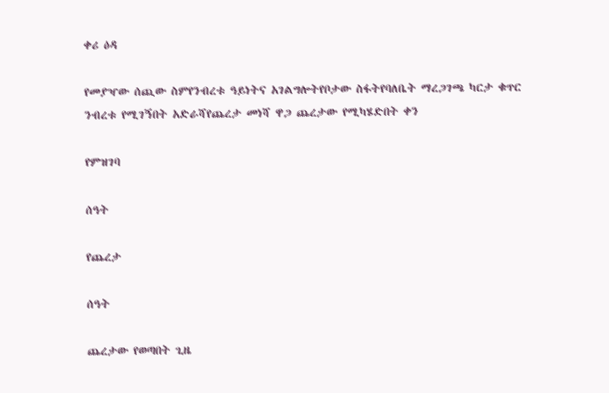ቀሪ ዕዳ

የመያዣው ሰጪው ስምየንብረቱ ዓይነትና አገልግሎትየቦታው ስፋትየባለቤት ማረጋገጫ ካርታ ቁጥር ንብረቱ የሚገኝበት አድራሻየጨረታ መነሻ ዋጋ ጨረታው የሚካሄድበት ቀን

የምዝገባ

ሰዓት

የጨረታ

ሰዓት

ጨረታው የወጣበት ጊዜ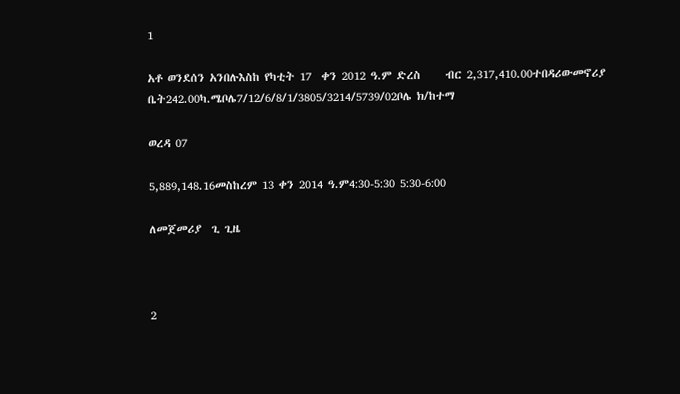1

አቶ ወንደሰን አንበሉእስከ የካቲት 17  ቀን 2012 ዓ.ም ድረስ     ብር 2,317,410.00ተበዳሪውመኖሪያ ቤት242.00ካ.ሜቦሌ7/12/6/8/1/3805/3214/5739/02ቦሌ ክ/ከተማ

ወረዳ 07

5,889,148.16መስከረም 13 ቀን 2014 ዓ.ም4:30-5:30 5:30-6:00

ለመጀመሪያ  ጊ ጊዜ



2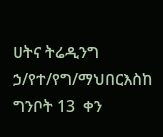ሀትና ትሬዲንግ ኃ/የተ/የግ/ማህበርእስከ ግንቦት 13  ቀን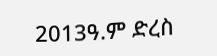2013ዓ.ም ድረስ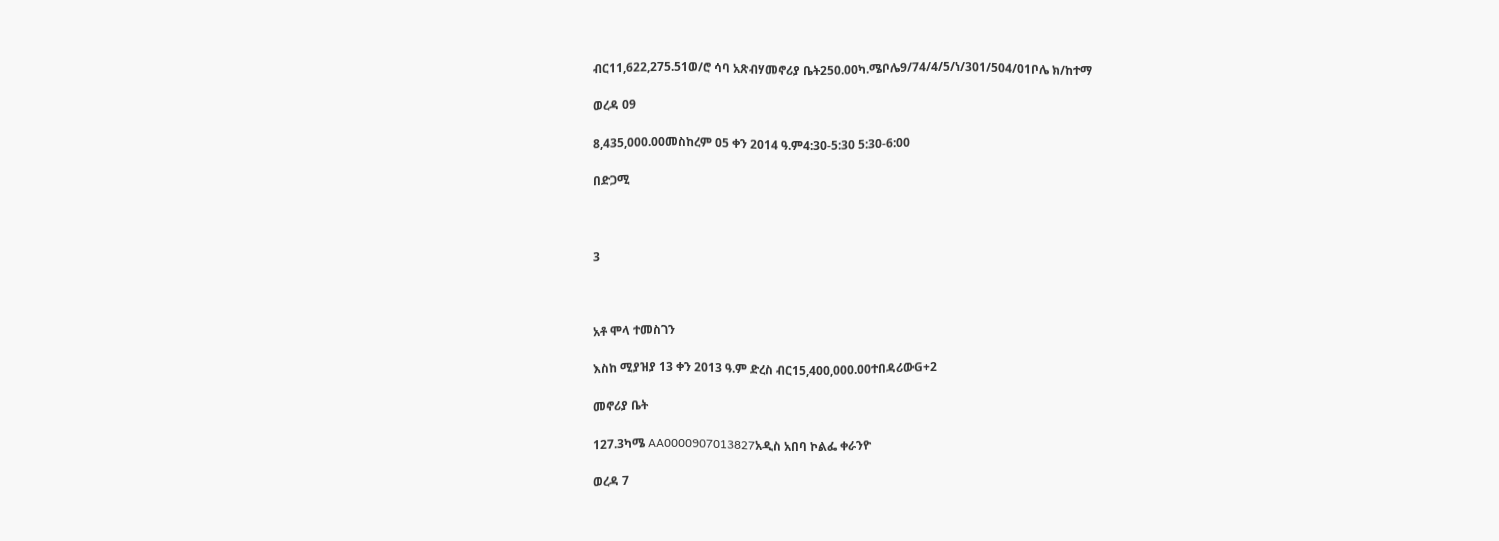ብር11,622,275.51ወ/ሮ ሳባ አጽብሃመኖሪያ ቤት250.00ካ.ሜቦሌ9/74/4/5/ነ/301/504/01ቦሌ ክ/ከተማ

ወረዳ 09

8,435,000.00መስከረም 05 ቀን 2014 ዓ.ም4:30-5:30 5:30-6:00

በድጋሚ



3



አቶ ሞላ ተመስገን

እስከ ሚያዝያ 13 ቀን 2013 ዓ.ም ድረስ ብር15,400,000.00ተበዳሪውG+2

መኖሪያ ቤት

127.3ካሜ AA0000907013827አዲስ አበባ ኮልፌ ቀራንዮ

ወረዳ 7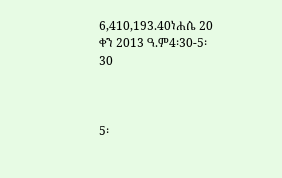6,410,193.40ነሐሴ 20  ቀን 2013 ዓ.ም4፡30-5፡30



5፡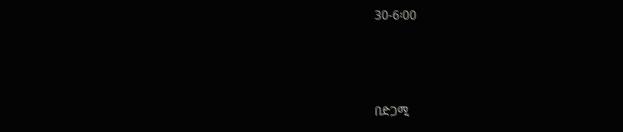30-6፡00



በድጋሚ